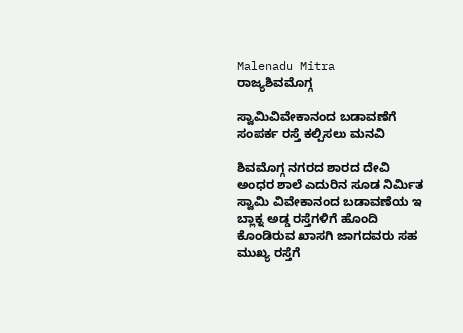Malenadu Mitra
ರಾಜ್ಯಶಿವಮೊಗ್ಗ

ಸ್ವಾಮಿವಿವೇಕಾನಂದ ಬಡಾವಣೆಗೆ ಸಂಪರ್ಕ ರಸ್ತೆ ಕಲ್ಪಿಸಲು ಮನವಿ

ಶಿವಮೊಗ್ಗ ನಗರದ ಶಾರದ ದೇವಿ ಅಂಧರ ಶಾಲೆ ಎದುರಿನ ಸೂಡ ನಿರ್ಮಿತ ಸ್ವಾಮಿ ವಿವೇಕಾನಂದ ಬಡಾವಣೆಯ ಇ ಬ್ಲಾಕ್ನ ಅಡ್ಡ ರಸ್ತೆಗಳಿಗೆ ಹೊಂದಿ ಕೊಂಡಿರುವ ಖಾಸಗಿ ಜಾಗದವರು ಸಹ ಮುಖ್ಯ ರಸ್ತೆಗೆ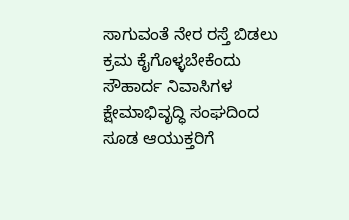ಸಾಗುವಂತೆ ನೇರ ರಸ್ತೆ ಬಿಡಲು ಕ್ರಮ ಕೈಗೊಳ್ಳಬೇಕೆಂದು ಸೌಹಾರ್ದ ನಿವಾಸಿಗಳ ಕ್ಷೇಮಾಭಿವೃದ್ಧಿ ಸಂಘದಿಂದ ಸೂಡ ಆಯುಕ್ತರಿಗೆ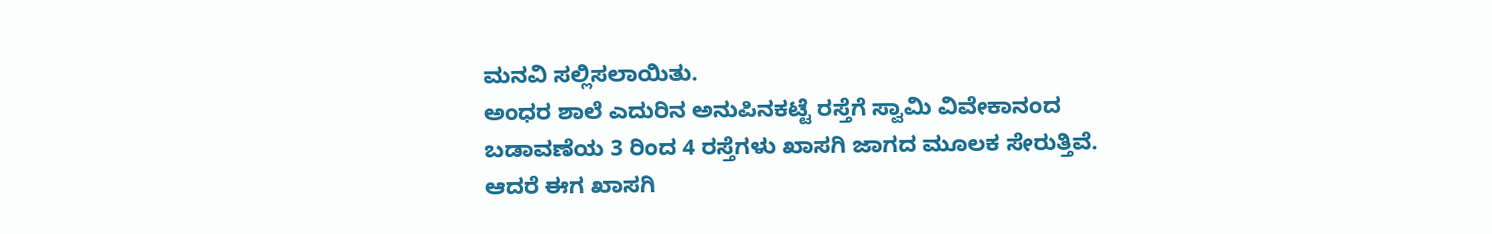ಮನವಿ ಸಲ್ಲಿಸಲಾಯಿತು.
ಅಂಧರ ಶಾಲೆ ಎದುರಿನ ಅನುಪಿನಕಟ್ಟೆ ರಸ್ತೆಗೆ ಸ್ವಾಮಿ ವಿವೇಕಾನಂದ ಬಡಾವಣೆಯ 3 ರಿಂದ 4 ರಸ್ತೆಗಳು ಖಾಸಗಿ ಜಾಗದ ಮೂಲಕ ಸೇರುತ್ತಿವೆ. ಆದರೆ ಈಗ ಖಾಸಗಿ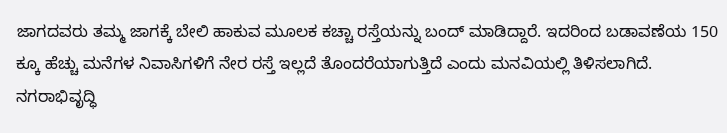ಜಾಗದವರು ತಮ್ಮ ಜಾಗಕ್ಕೆ ಬೇಲಿ ಹಾಕುವ ಮೂಲಕ ಕಚ್ಚಾ ರಸ್ತೆಯನ್ನು ಬಂದ್ ಮಾಡಿದ್ದಾರೆ. ಇದರಿಂದ ಬಡಾವಣೆಯ 150 ಕ್ಕೂ ಹೆಚ್ಚು ಮನೆಗಳ ನಿವಾಸಿಗಳಿಗೆ ನೇರ ರಸ್ತೆ ಇಲ್ಲದೆ ತೊಂದರೆಯಾಗುತ್ತಿದೆ ಎಂದು ಮನವಿಯಲ್ಲಿ ತಿಳಿಸಲಾಗಿದೆ.
ನಗರಾಭಿವೃದ್ಧಿ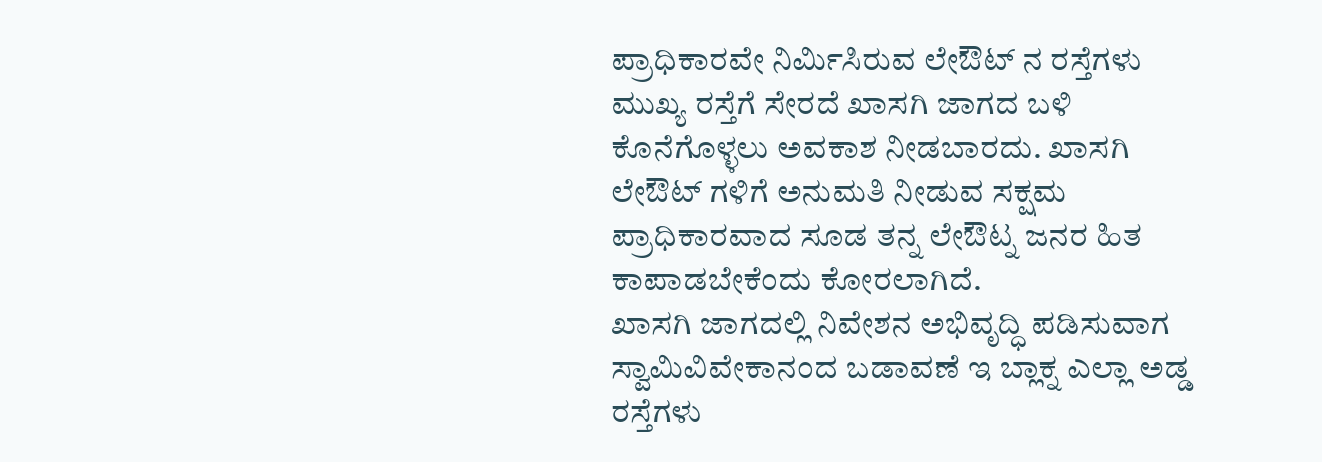ಪ್ರಾಧಿಕಾರವೇ ನಿರ್ಮಿಸಿರುವ ಲೇಔಟ್ ನ ರಸ್ತೆಗಳು ಮುಖ್ಯ ರಸ್ತೆಗೆ ಸೇರದೆ ಖಾಸಗಿ ಜಾಗದ ಬಳಿ ಕೊನೆಗೊಳ್ಳಲು ಅವಕಾಶ ನೀಡಬಾರದು. ಖಾಸಗಿ ಲೇಔಟ್ ಗಳಿಗೆ ಅನುಮತಿ ನೀಡುವ ಸಕ್ಷಮ ಪ್ರಾಧಿಕಾರವಾದ ಸೂಡ ತನ್ನ ಲೇಔಟ್ನ ಜನರ ಹಿತ ಕಾಪಾಡಬೇಕೆಂದು ಕೋರಲಾಗಿದೆ.
ಖಾಸಗಿ ಜಾಗದಲ್ಲಿ ನಿವೇಶನ ಅಭಿವೃದ್ಧಿ ಪಡಿಸುವಾಗ ಸ್ವಾಮಿವಿವೇಕಾನಂದ ಬಡಾವಣೆ ಇ ಬ್ಲಾಕ್ನ ಎಲ್ಲಾ ಅಡ್ಡ ರಸ್ತೆಗಳು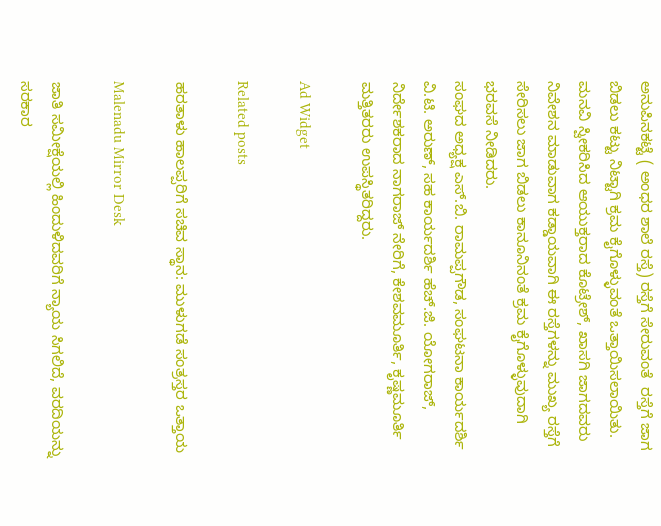ಅನುಪಿನಕಟ್ಟೆ ( ಅಂಧರ ಶಾಲೆ ರಸ್ತೆ) ರಸ್ತೆಗೆ ಸೇರುವಂತೆ  ರಸ್ತೆಗೆ ಜಾಗ ಬಿಡಲು ಕಟ್ಟು ನಿಟ್ಟಾಗಿ ಕ್ರಮ ಕೈಗೊಳ್ಳುವಂತೆ ಒತ್ತಾಯಿಸಲಾಯಿತು.
ಮನವಿ ಸ್ವೀಕರಿಸಿದ ಆಯುಕ್ತರಾದ ಕೊಟ್ರೇಶ್, ಖಾಸಗಿ ಜಾಗದವರು ನಿವೇಶನ ಮಾಡುವಾಗ ಕಡ್ಡಾಯವಾಗಿ ಈ ರಸ್ತೆಗಳನ್ನು ಮುಖ್ಯ ರಸ್ತೆಗೆ ಸೇರಿಸಲು ಜಾಗ ಬಿಡಲು ಕಾನೂನಿನಂತೆ ಕ್ರಮ ಕೈಗೊಳ್ಳುವುದಾಗಿ ಭರವಸೆ ನೀಡಿದರು.
ಸಂಘದ ಅಧ್ಯಕ್ಷ ಎಸ್.ಬಿ. ರಾಮಪ್ಪಗೌಡ, ಸಂಘಟನಾ ಕಾರ್ಯದರ್ಶಿ ವಿ.ಟಿ. ಅರುಣ್, ಸಹ ಕಾರ್ಯದರ್ಶಿ ಹೆಚ್.ಜಿ. ಯೋಗರಾಜ್, ನಿರ್ದೇಶಕರಾದ ನಾಗರಾಜ್ ನೇರಿಗೆ, ಕೇಶವಮೂರ್ತಿ, ಕೃಷ್ಣಮೂರ್ತಿ ಮತ್ತಿತರರು ಉಪಸ್ಥಿತರಿದ್ದರು.

Ad Widget

Related posts

ಹರತಾಳು ಹಾಲಪ್ಪರಿಗೆ ಸಚಿವ ಸ್ಥಾನ: ಮುಳುಗಡೆ ಸಂತ್ರಸ್ತರ ಒತ್ತಾಯ

Malenadu Mirror Desk

ಜಾತಿ ಸಮೀಕ್ಷೆಯಲ್ಲಿ ಹಿಂದುಳಿದವರಿಗೆ ನ್ಯಾಯ ಸಿಗಲಿದೆ, ವರದಿಯನ್ನು ಸರಕಾರ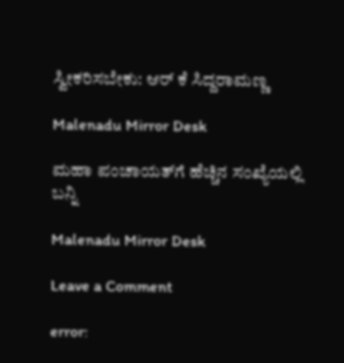ಸ್ವೀಕರಿಸಬೇಕು: ಆರ್ ಕೆ ಸಿದ್ದರಾಮಣ್ಣ

Malenadu Mirror Desk

ಮಹಾ ಪಂಚಾಯತ್‍ಗೆ ಹೆಚ್ಚಿನ ಸಂಖ್ಯೆಯಲ್ಲಿ ಬನ್ನಿ

Malenadu Mirror Desk

Leave a Comment

error: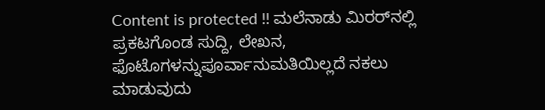Content is protected !! ಮಲೆನಾಡು ಮಿರರ್‌ನಲ್ಲಿ ಪ್ರಕಟಗೊಂಡ ಸುದ್ದಿ, ಲೇಖನ, ಫೊಟೊಗಳನ್ನುಪೂರ್ವಾನುಮತಿಯಿಲ್ಲದೆ ನಕಲು ಮಾಡುವುದು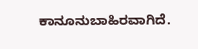ಕಾನೂನುಬಾಹಿರವಾಗಿದೆ.